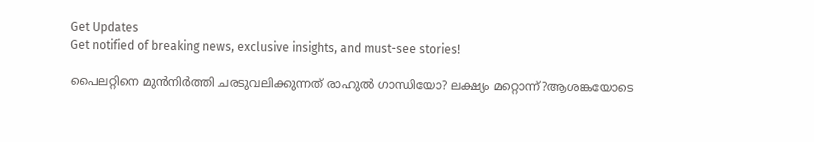Get Updates
Get notified of breaking news, exclusive insights, and must-see stories!

പൈലറ്റിനെ മുൻനിർത്തി ചരടുവലിക്കുന്നത് രാഹുൽ ഗാന്ധിയോ? ലക്ഷ്യം മറ്റൊന്ന്?ആശങ്കയോടെ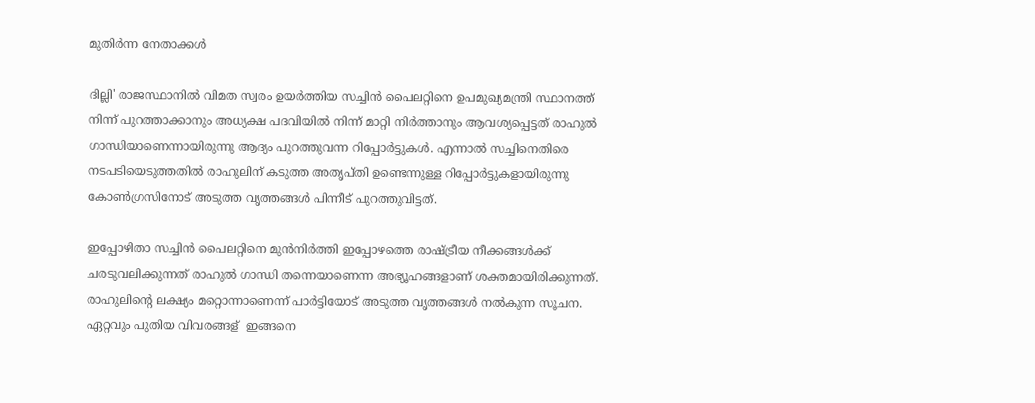മുതിർന്ന നേതാക്കൾ

ദില്ലി' രാജസ്ഥാനിൽ വിമത സ്വരം ഉയർത്തിയ സച്ചിൻ പൈലറ്റിനെ ഉപമുഖ്യമന്ത്രി സ്ഥാനത്ത് നിന്ന് പുറത്താക്കാനും അധ്യക്ഷ പദവിയിൽ നിന്ന് മാറ്റി നിർത്താനും ആവശ്യപ്പെട്ടത് രാഹുൽ ഗാന്ധിയാണെന്നായിരുന്നു ആദ്യം പുറത്തുവന്ന റിപ്പോർട്ടുകൾ. എന്നാൽ സച്ചിനെതിരെ നടപടിയെടുത്തതിൽ രാഹുലിന് കടുത്ത അതൃപ്തി ഉണ്ടെന്നുള്ള റിപ്പോർട്ടുകളായിരുന്നു കോൺഗ്രസിനോട് അടുത്ത വൃത്തങ്ങൾ പിന്നീട് പുറത്തുവിട്ടത്.

ഇപ്പോഴിതാ സച്ചിൻ പൈലറ്റിനെ മുൻനിർത്തി ഇപ്പോഴത്തെ രാഷ്ട്രീയ നീക്കങ്ങൾക്ക് ചരടുവലിക്കുന്നത് രാഹുൽ ഗാന്ധി തന്നെയാണെന്ന അഭ്യൂഹങ്ങളാണ് ശക്തമായിരിക്കുന്നത്. രാഹുലിന്റെ ലക്ഷ്യം മറ്റൊന്നാണെന്ന് പാർട്ടിയോട് അടുത്ത വൃത്തങ്ങൾ നൽകുന്ന സൂചന. ഏറ്റവും പുതിയ വിവരങ്ങള് ‍ ഇങ്ങനെ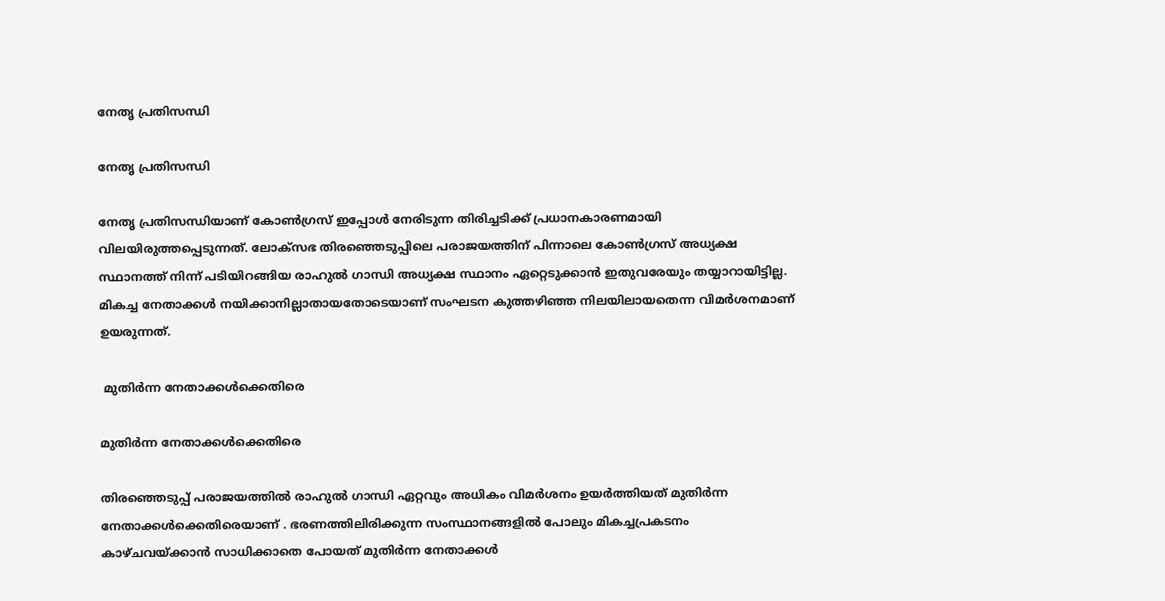നേതൃ പ്രതിസന്ധി

നേതൃ പ്രതിസന്ധി

നേതൃ പ്രതിസന്ധിയാണ് കോൺഗ്രസ് ഇപ്പോൾ നേരിടുന്ന തിരിച്ചടിക്ക് പ്രധാനകാരണമായി വിലയിരുത്തപ്പെടുന്നത്. ലോക്സഭ തിരഞ്ഞെടുപ്പിലെ പരാജയത്തിന് പിന്നാലെ കോൺഗ്രസ് അധ്യക്ഷ സ്ഥാനത്ത് നിന്ന് പടിയിറങ്ങിയ രാഹുൽ ഗാന്ധി അധ്യക്ഷ സ്ഥാനം ഏറ്റെടുക്കാൻ ഇതുവരേയും തയ്യാറായിട്ടില്ല. മികച്ച നേതാക്കൾ നയിക്കാനില്ലാതായതോടെയാണ് സംഘടന കുത്തഴിഞ്ഞ നിലയിലായതെന്ന വിമർശനമാണ് ഉയരുന്നത്.

 മുതിർന്ന നേതാക്കൾക്കെതിരെ

മുതിർന്ന നേതാക്കൾക്കെതിരെ

തിരഞ്ഞെടുപ്പ് പരാജയത്തിൽ രാഹുൽ ഗാന്ധി ഏറ്റവും അധികം വിമർശനം ഉയർത്തിയത് മുതിർന്ന നേതാക്കൾക്കെതിരെയാണ് . ഭരണത്തിലിരിക്കുന്ന സംസ്ഥാനങ്ങളിൽ പോലും മികച്ചപ്രകടനം കാഴ്ചവയ്ക്കാൻ സാധിക്കാതെ പോയത് മുതിർന്ന നേതാക്കൾ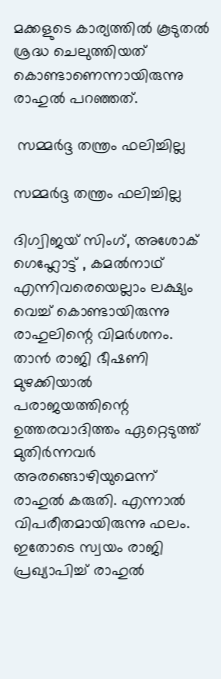മക്കളുടെ കാര്യത്തിൽ കൂടുതൽ ശ്രദ്ധ ചെലുത്തിയത് കൊണ്ടാണെന്നായിരുന്നു രാഹുൽ പറഞ്ഞത്.

 സമ്മർദ്ദ തന്ത്രം ഫലിച്ചില്ല

സമ്മർദ്ദ തന്ത്രം ഫലിച്ചില്ല

ദിഗ്വിജയ് സിംഗ്, അശോക് ഗെഹ്ലോട്ട് , കമൽനാഥ് എന്നിവരെയെല്ലാം ലക്ഷ്യം വെച്ച് കൊണ്ടായിരുന്നു രാഹുലിന്റെ വിമർശനം. താൻ രാജി ഭീഷണി മുഴക്കിയാൽ പരാജയത്തിന്റെ ഉത്തരവാദിത്തം ഏറ്റെടുത്ത് മുതിർന്നവർ അരങ്ങൊഴിയുമെന്ന് രാഹുൽ കരുതി. എന്നാൽ വിപരീതമായിരുന്നു ഫലം. ഇതോടെ സ്വയം രാജി പ്രഖ്യാപിച്ച് രാഹുൽ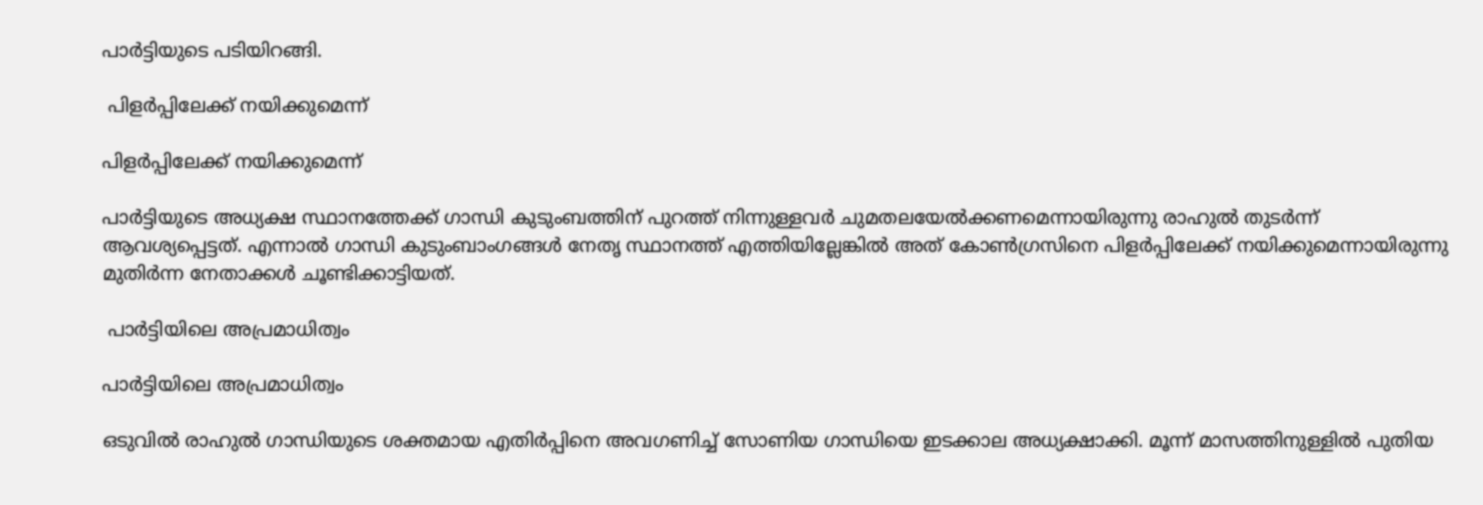പാർട്ടിയുടെ പടിയിറങ്ങി.

 പിളർപ്പിലേക്ക് നയിക്കുമെന്ന്

പിളർപ്പിലേക്ക് നയിക്കുമെന്ന്

പാർട്ടിയുടെ അധ്യക്ഷ സ്ഥാനത്തേക്ക് ഗാന്ധി കുടുംബത്തിന് പുറത്ത് നിന്നുള്ളവർ ചുമതലയേൽക്കണമെന്നായിരുന്നു രാഹുൽ തുടർന്ന് ആവശ്യപ്പെട്ടത്. എന്നാൽ ഗാന്ധി കുടുംബാംഗങ്ങൾ നേതൃ സ്ഥാനത്ത് എത്തിയില്ലേങ്കിൽ അത് കോൺഗ്രസിനെ പിളർപ്പിലേക്ക് നയിക്കുമെന്നായിരുന്നു മുതിർന്ന നേതാക്കൾ ചൂണ്ടിക്കാട്ടിയത്.

 പാർട്ടിയിലെ അപ്രമാധിത്വം

പാർട്ടിയിലെ അപ്രമാധിത്വം

ഒടുവിൽ രാഹുൽ ഗാന്ധിയുടെ ശക്തമായ എതിർപ്പിനെ അവഗണിച്ച് സോണിയ ഗാന്ധിയെ ഇടക്കാല അധ്യക്ഷാക്കി. മൂന്ന് മാസത്തിനുള്ളിൽ പുതിയ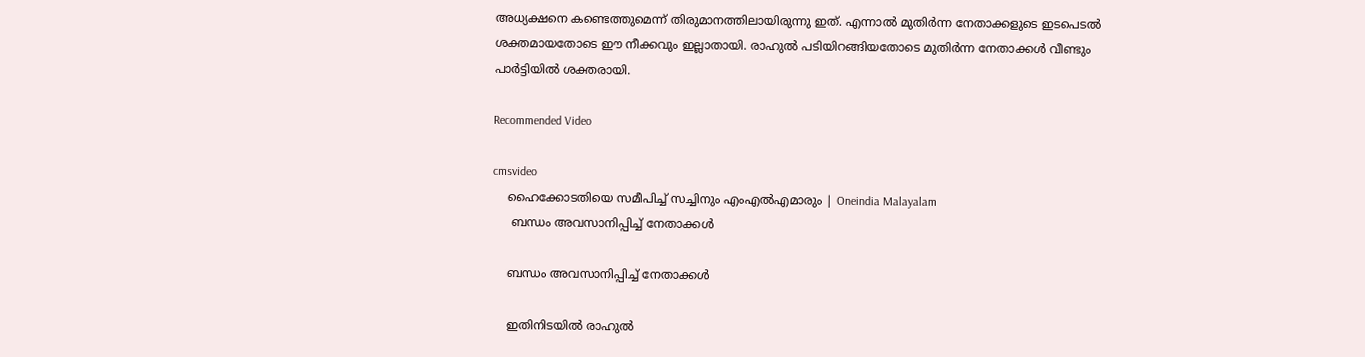അധ്യക്ഷനെ കണ്ടെത്തുമെന്ന് തിരുമാനത്തിലായിരുന്നു ഇത്. എന്നാൽ മുതിർന്ന നേതാക്കളുടെ ഇടപെടൽ ശക്തമായതോടെ ഈ നീക്കവും ഇല്ലാതായി. രാഹുൽ പടിയിറങ്ങിയതോടെ മുതിർന്ന നേതാക്കൾ വീണ്ടും പാർട്ടിയിൽ ശക്തരായി.

Recommended Video

cmsvideo
    ഹൈക്കോടതിയെ സമീപിച്ച് സച്ചിനും എംഎല്‍എമാരും | Oneindia Malayalam
     ബന്ധം അവസാനിപ്പിച്ച് നേതാക്കൾ

    ബന്ധം അവസാനിപ്പിച്ച് നേതാക്കൾ

    ഇതിനിടയിൽ രാഹുൽ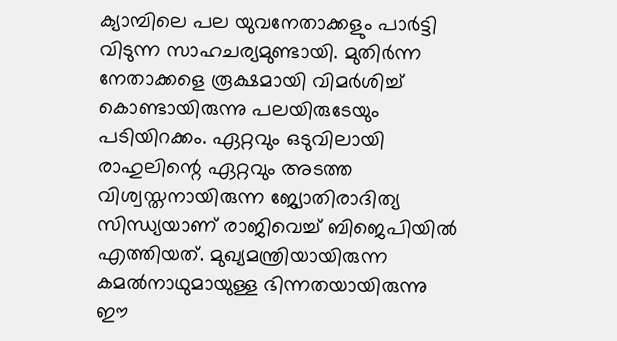ക്യാമ്പിലെ പല യുവനേതാക്കളും പാർട്ടി വിടുന്ന സാഹചര്യമുണ്ടായി. മുതിർന്ന നേതാക്കളെ രൂക്ഷമായി വിമർശിച്ച് കൊണ്ടായിരുന്നു പലയിരുടേയും പടിയിറക്കം. ഏറ്റവും ഒടുവിലായി രാഹുലിന്റെ ഏറ്റവും അടത്ത വിശ്വസ്തനായിരുന്ന ജ്യോതിരാദിത്യ സിന്ധ്യയാണ് രാജിവെച്ച് ബിജെപിയിൽ എത്തിയത്. മുഖ്യമന്ത്രിയായിരുന്ന കമൽനാഥുമായുള്ള ഭിന്നതയായിരുന്നു ഈ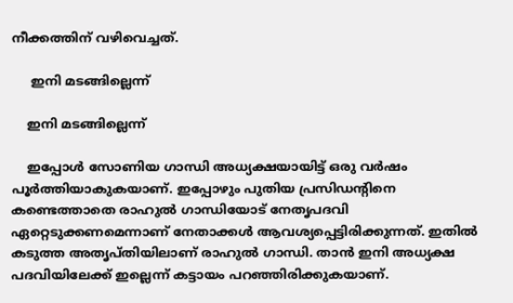നീക്കത്തിന് വഴിവെച്ചത്.

     ഇനി മടങ്ങില്ലെന്ന്

    ഇനി മടങ്ങില്ലെന്ന്

    ഇപ്പോൾ സോണിയ ഗാന്ധി അധ്യക്ഷയായിട്ട് ഒരു വർഷം പൂർത്തിയാകുകയാണ്. ഇപ്പോഴും പുതിയ പ്രസിഡന്റിനെ കണ്ടെത്താതെ രാഹുൽ ഗാന്ധിയോട് നേതൃപദവി ഏറ്റെടുക്കണമെന്നാണ് നേതാക്കൾ ആവശ്യപ്പെട്ടിരിക്കുന്നത്. ഇതിൽ കടുത്ത അതൃപ്തിയിലാണ് രാഹുൽ ഗാന്ധി. താൻ ഇനി അധ്യക്ഷ പദവിയിലേക്ക് ഇല്ലെന്ന് കട്ടായം പറഞ്ഞിരിക്കുകയാണ്.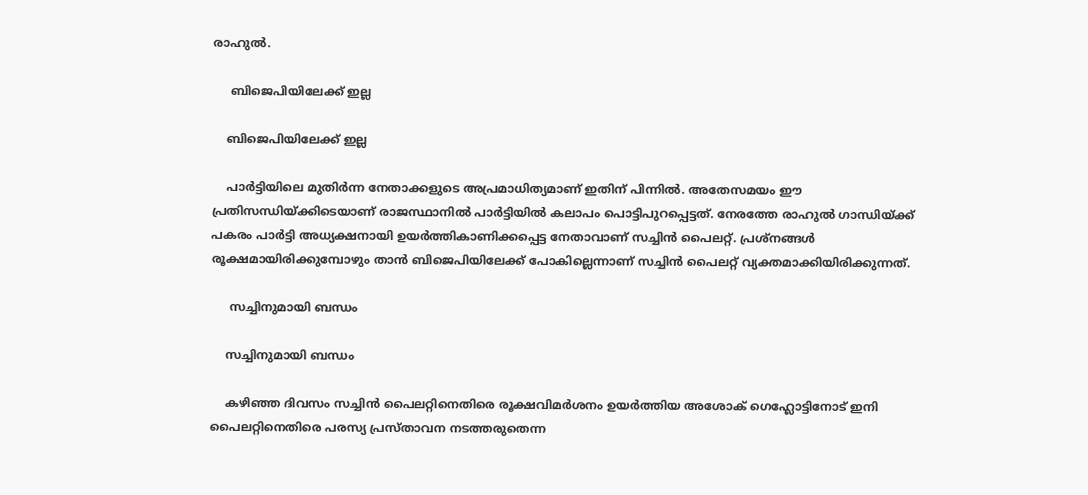രാഹുൽ.

     ബിജെപിയിലേക്ക് ഇല്ല

    ബിജെപിയിലേക്ക് ഇല്ല

    പാർട്ടിയിലെ മുതിർന്ന നേതാക്കളുടെ അപ്രമാധിത്യമാണ് ഇതിന് പിന്നിൽ. അതേസമയം ഈ പ്രതിസന്ധിയ്ക്കിടെയാണ് രാജസ്ഥാനിൽ പാർട്ടിയിൽ കലാപം പൊട്ടിപുറപ്പെട്ടത്. നേരത്തേ രാഹുൽ ഗാന്ധിയ്ക്ക് പകരം പാർട്ടി അധ്യക്ഷനായി ഉയർത്തികാണിക്കപ്പെട്ട നേതാവാണ് സച്ചിൻ പൈലറ്റ്. പ്രശ്നങ്ങൾ രൂക്ഷമായിരിക്കുമ്പോഴും താൻ ബിജെപിയിലേക്ക് പോകില്ലെന്നാണ് സച്ചിൻ പൈലറ്റ് വ്യക്തമാക്കിയിരിക്കുന്നത്.

     സച്ചിനുമായി ബന്ധം

    സച്ചിനുമായി ബന്ധം

    കഴിഞ്ഞ ദിവസം സച്ചിൻ പൈലറ്റിനെതിരെ രൂക്ഷവിമർശനം ഉയർത്തിയ അശോക് ഗെഹ്ലോട്ടിനോട് ഇനി പൈലറ്റിനെതിരെ പരസ്യ പ്രസ്താവന നടത്തരുതെന്ന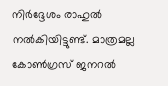നിർദ്ദേശം രാഹുൽ നൽകിയിട്ടുണ്ട്. മാത്രമല്ല കോൺഗ്രസ് ജനറൽ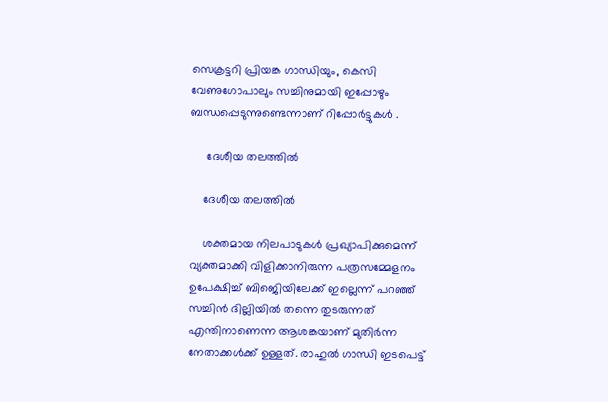സെക്രട്ടറി പ്രിയങ്ക ഗാന്ധിയും, കെസി വേണുഗോപാലും സച്ചിനുമായി ഇപ്പോഴും ബന്ധപ്പെടുന്നുണ്ടെന്നാണ് റിപ്പോർട്ടുകൾ .

     ദേശീയ തലത്തിൽ

    ദേശീയ തലത്തിൽ

    ശക്തമായ നിലപാടുകൾ പ്രഖ്യാപിക്കുമെന്ന് വ്യക്തമാക്കി വിളിക്കാനിരുന്ന പത്രസമ്മേളനം ഉപേക്ഷിച്ച് ബിജെിയിലേക്ക് ഇല്ലെന്ന് പറഞ്ഞ് സച്ചിൻ ദില്ലിയിൽ തന്നെ തുടരുന്നത് എന്തിനാണെന്ന ആശങ്കയാണ് മുതിർന്ന നേതാക്കൾക്ക് ഉള്ളത്. രാഹുൽ ഗാന്ധി ഇടപെട്ട്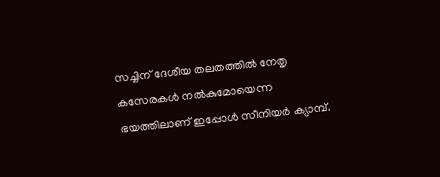സച്ചിന് ദേശീയ തലതത്തിൽ നേതൃ കസേരകൾ നൽകുമോയെന്ന ഭയത്തിലാണ് ഇപ്പോൾ സീനിയർ ക്യാമ്പ്.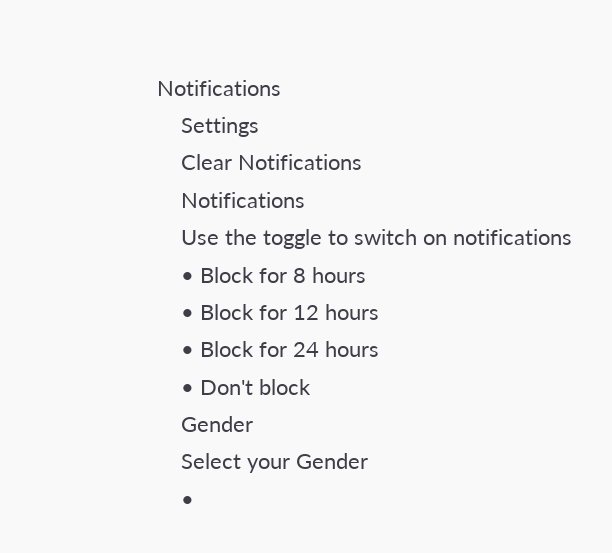Notifications
    Settings
    Clear Notifications
    Notifications
    Use the toggle to switch on notifications
    • Block for 8 hours
    • Block for 12 hours
    • Block for 24 hours
    • Don't block
    Gender
    Select your Gender
    •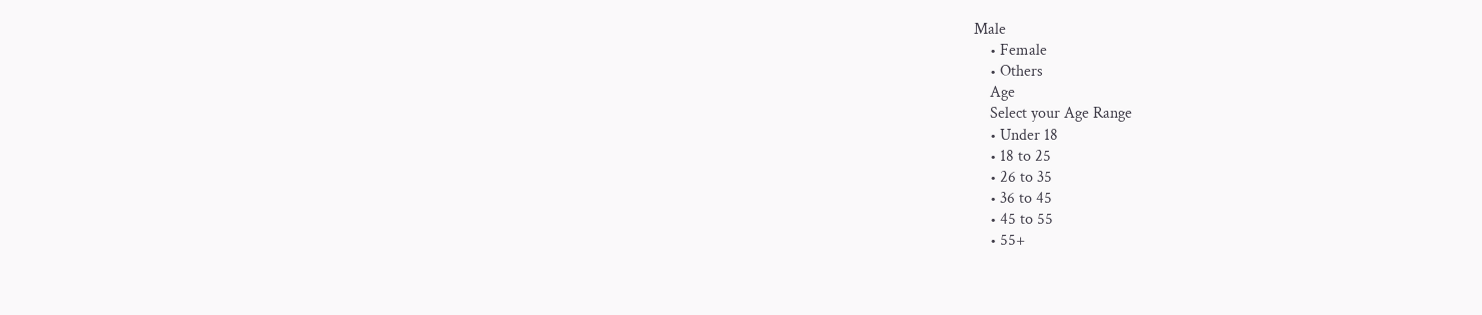Male
    • Female
    • Others
    Age
    Select your Age Range
    • Under 18
    • 18 to 25
    • 26 to 35
    • 36 to 45
    • 45 to 55
    • 55+